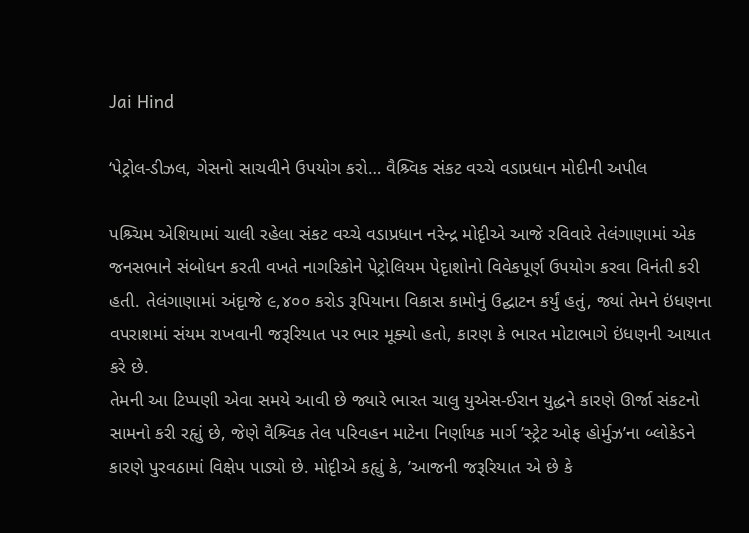Jai Hind

‘પેટ્રોલ-ડીઝલ, ગેસનો સાચવીને ઉપયોગ કરો… વૈશ્ર્વિક સંકટ વચ્ચે વડાપ્રધાન મોદીની અપીલ

પશ્ર્ચિમ એશિયામાં ચાલી રહેલા સંકટ વચ્ચે વડાપ્રધાન નરેન્દ્ર મોદૃીએ આજે રવિવારે તેલંગાણામાં એક જનસભાને સંબોધન કરતી વખતે નાગરિકોને પેટ્રોલિયમ પેદૃાશોનો વિવેકપૂર્ણ ઉપયોગ કરવા વિનંતી કરી હતી. તેલંગાણામાં અંદૃાજે ૯,૪૦૦ કરોડ રૂપિયાના વિકાસ કામોનું ઉદ્ઘાટન કર્યું હતું, જ્યાં તેમને ઇંધણના વપરાશમાં સંયમ રાખવાની જરૂરિયાત પર ભાર મૂક્યો હતો, કારણ કે ભારત મોટાભાગે ઇંધણની આયાત કરે છે.
તેમની આ ટિપ્પણી એવા સમયે આવી છે જ્યારે ભારત ચાલુ યુએસ-ઈરાન યુદ્ધને કારણે ઊર્જા સંકટનો સામનો કરી રહૃાું છે, જેણે વૈશ્ર્વિક તેલ પરિવહન માટેના નિર્ણાયક માર્ગ ’સ્ટ્રેટ ઓફ હોર્મુઝ’ના બ્લોકેડને કારણે પુરવઠામાં વિક્ષેપ પાડ્યો છે. મોદૃીએ કહૃાું કે, ’આજની જરૂરિયાત એ છે કે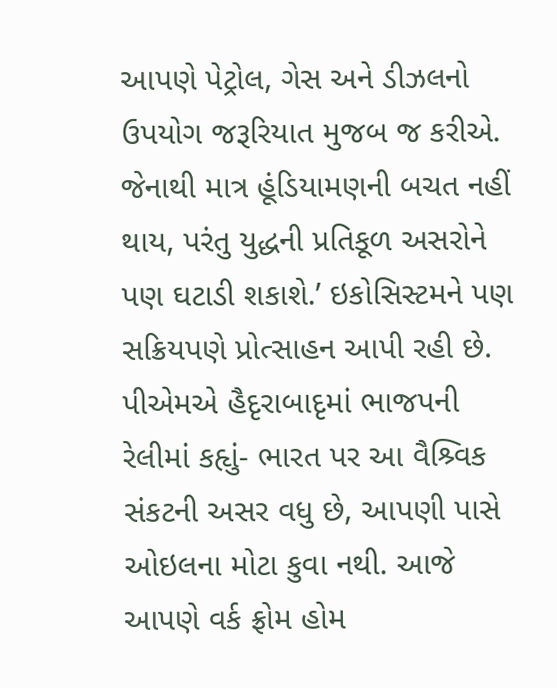આપણે પેટ્રોલ, ગેસ અને ડીઝલનો ઉપયોગ જરૂરિયાત મુજબ જ કરીએ.
જેનાથી માત્ર હૂંડિયામણની બચત નહીં થાય, પરંતુ યુદ્ધની પ્રતિકૂળ અસરોને પણ ઘટાડી શકાશે.’ ઇકોસિસ્ટમને પણ સક્રિયપણે પ્રોત્સાહન આપી રહી છે. પીએમએ હૈદૃરાબાદૃમાં ભાજપની રેલીમાં કહૃાું- ભારત પર આ વૈશ્ર્વિક સંકટની અસર વધુ છે, આપણી પાસે ઓઇલના મોટા કુવા નથી. આજે આપણે વર્ક ફ્રોમ હોમ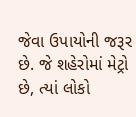જેવા ઉપાયોની જરૂર છે. જે શહેરોમાં મેટ્રો છે, ત્યાં લોકો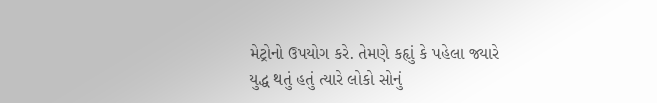મેટ્રોનો ઉપયોગ કરે. તેમણે કહૃાું કે પહેલા જ્યારે યુદ્ધ થતું હતું ત્યારે લોકો સોનું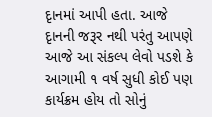દૃાનમાં આપી હતા. આજે દૃાનની જરૂર નથી પરંતુ આપણે આજે આ સંકલ્પ લેવો પડશે કે આગામી ૧ વર્ષ સુધી કોઈ પણ કાર્યક્રમ હોય તો સોનું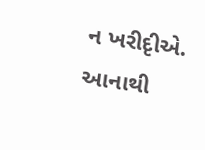ન ખરીદૃીએ. આનાથી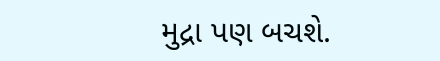મુદ્રા પણ બચશે.